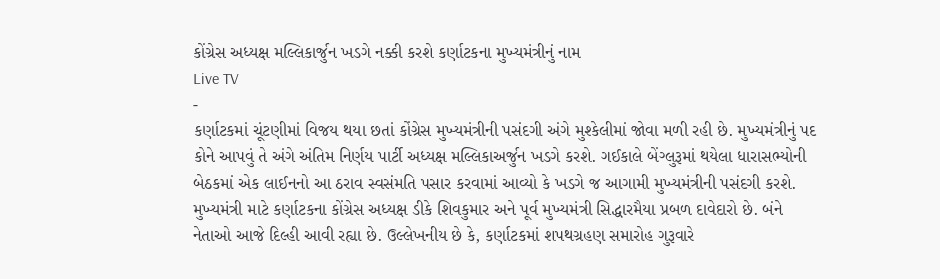કોંગ્રેસ અધ્યક્ષ મલ્લિકાર્જુન ખડગે નક્કી કરશે કર્ણાટકના મુખ્યમંત્રીનું નામ
Live TV
-
કર્ણાટકમાં ચૂંટણીમાં વિજય થયા છતાં કોંગ્રેસ મુખ્યમંત્રીની પસંદગી અંગે મુશ્કેલીમાં જોવા મળી રહી છે. મુખ્યમંત્રીનું પદ કોને આપવું તે અંગે અંતિમ નિર્ણય પાર્ટી અધ્યક્ષ મલ્લિકાઅર્જુન ખડગે કરશે. ગઈકાલે બેંગ્લુરૂમાં થયેલા ધારાસભ્યોની બેઠકમાં એક લાઈનનો આ ઠરાવ સ્વસંમતિ પસાર કરવામાં આવ્યો કે ખડગે જ આગામી મુખ્યમંત્રીની પસંદગી કરશે. મુખ્યમંત્રી માટે કર્ણાટકના કોંગ્રેસ અધ્યક્ષ ડીકે શિવકુમાર અને પૂર્વ મુખ્યમંત્રી સિદ્ધારમૈયા પ્રબળ દાવેદારો છે. બંને નેતાઓ આજે દિલ્હી આવી રહ્યા છે. ઉલ્લેખનીય છે કે, કર્ણાટકમાં શપથગ્રહણ સમારોહ ગુરૂવારે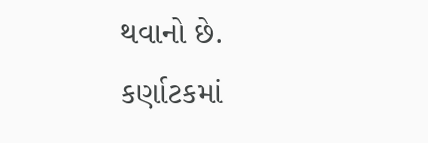થવાનો છે.
કર્ણાટકમાં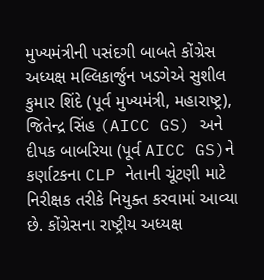મુખ્યમંત્રીની પસંદગી બાબતે કોંગ્રેસ અધ્યક્ષ મલ્લિકાર્જુન ખડગેએ સુશીલ કુમાર શિંદે (પૂર્વ મુખ્યમંત્રી, મહારાષ્ટ્ર), જિતેન્દ્ર સિંહ (AICC GS) અને દીપક બાબરિયા (પૂર્વ AICC GS)ને કર્ણાટકના CLP નેતાની ચૂંટણી માટે નિરીક્ષક તરીકે નિયુક્ત કરવામાં આવ્યા છે. કોંગ્રેસના રાષ્ટ્રીય અધ્યક્ષ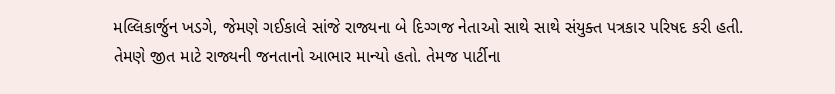મલ્લિકાર્જુન ખડગે, જેમણે ગઈકાલે સાંજે રાજ્યના બે દિગ્ગજ નેતાઓ સાથે સાથે સંયુક્ત પત્રકાર પરિષદ કરી હતી. તેમણે જીત માટે રાજ્યની જનતાનો આભાર માન્યો હતો. તેમજ પાર્ટીના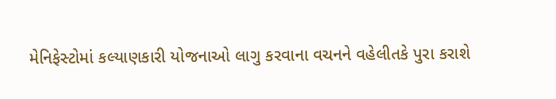મેનિફેસ્ટોમાં કલ્યાણકારી યોજનાઓ લાગુ કરવાના વચનને વહેલીતકે પુરા કરાશે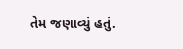તેમ જણાવ્યું હતું.